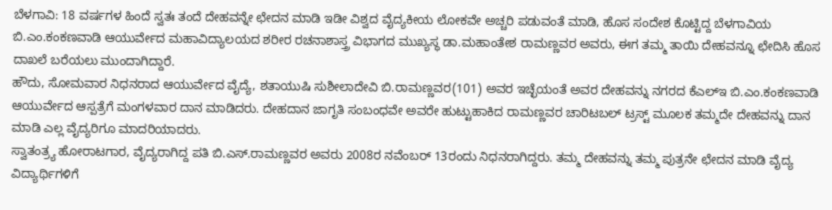ಬೆಳಗಾವಿ: 18 ವರ್ಷಗಳ ಹಿಂದೆ ಸ್ವತಃ ತಂದೆ ದೇಹವನ್ನೇ ಛೇದನ ಮಾಡಿ ಇಡೀ ವಿಶ್ವದ ವೈದ್ಯಕೀಯ ಲೋಕವೇ ಅಚ್ಚರಿ ಪಡುವಂತೆ ಮಾಡಿ, ಹೊಸ ಸಂದೇಶ ಕೊಟ್ಟಿದ್ದ ಬೆಳಗಾವಿಯ ಬಿ.ಎಂ.ಕಂಕಣವಾಡಿ ಆಯುರ್ವೇದ ಮಹಾವಿದ್ಯಾಲಯದ ಶರೀರ ರಚನಾಶಾಸ್ತ್ರ ವಿಭಾಗದ ಮುಖ್ಯಸ್ಥ ಡಾ.ಮಹಾಂತೇಶ ರಾಮಣ್ಣವರ ಅವರು, ಈಗ ತಮ್ಮ ತಾಯಿ ದೇಹವನ್ನೂ ಛೇದಿಸಿ ಹೊಸ ದಾಖಲೆ ಬರೆಯಲು ಮುಂದಾಗಿದ್ದಾರೆ.
ಹೌದು, ಸೋಮವಾರ ನಿಧನರಾದ ಆಯುರ್ವೇದ ವೈದ್ಯೆ, ಶತಾಯುಷಿ ಸುಶೀಲಾದೇವಿ ಬಿ.ರಾಮಣ್ಣವರ(101) ಅವರ ಇಚ್ಛೆಯಂತೆ ಅವರ ದೇಹವನ್ನು ನಗರದ ಕೆಎಲ್ಇ ಬಿ.ಎಂ.ಕಂಕಣವಾಡಿ ಆಯುರ್ವೇದ ಆಸ್ಪತ್ರೆಗೆ ಮಂಗಳವಾರ ದಾನ ಮಾಡಿದರು. ದೇಹದಾನ ಜಾಗೃತಿ ಸಂಬಂಧವೇ ಅವರೇ ಹುಟ್ಟುಹಾಕಿದ ರಾಮಣ್ಣವರ ಚಾರಿಟಬಲ್ ಟ್ರಸ್ಟ್ ಮೂಲಕ ತಮ್ಮದೇ ದೇಹವನ್ನು ದಾನ ಮಾಡಿ ಎಲ್ಲ ವೈದ್ಯರಿಗೂ ಮಾದರಿಯಾದರು.
ಸ್ವಾತಂತ್ರ್ಯ ಹೋರಾಟಗಾರ, ವೈದ್ಯರಾಗಿದ್ದ ಪತಿ ಬಿ.ಎಸ್.ರಾಮಣ್ಣವರ ಅವರು 2008ರ ನವೆಂಬರ್ 13ರಂದು ನಿಧನರಾಗಿದ್ದರು. ತಮ್ಮ ದೇಹವನ್ನು ತಮ್ಮ ಪುತ್ರನೇ ಛೇದನ ಮಾಡಿ ವೈದ್ಯ ವಿದ್ಯಾರ್ಥಿಗಳಿಗೆ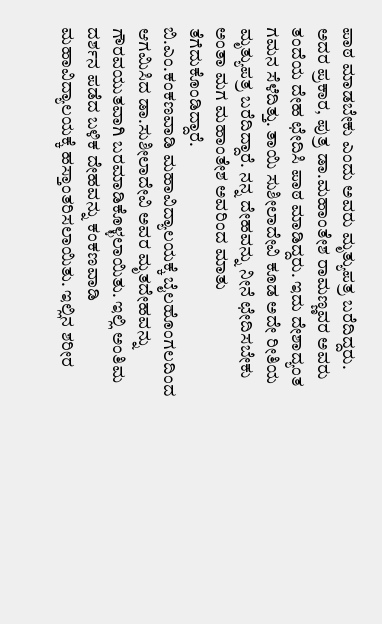ಪಾಠ ಮಾಡಬೇಕು ಎಂದು ಅವರು ಮೃತ್ಯುಪತ್ರ ಬರೆದಿದ್ದರು. ಅದರ ಪ್ರಕಾರ, ಪುತ್ರ ಡಾ.ಮಹಾಂತೇಶ ರಾಮಣ್ಣವರ ಅವರು ತಂದೆಯ ದೇಹ ಛೇದಿಸಿ ಪಾಠ ಮಾಡಿದ್ದರು. ಇದು ದೇಶಾದ್ಯಂತ ಗಮನ ಸೆಳೆದಿತ್ತು. ತಾಯಿ ಸುಶೀಲಾದೇವಿ ಕೂಡ ಅದೇ ರೀತಿಯ ಮೃತ್ಯುಪತ್ರ ಬರೆದಿದ್ದಾರೆ. ನನ್ನ ದೇಹವನ್ನು ನೀನೆ ಛೇದಿಸಬೇಕು ಅಂತಾ ಮಗ ಮಹಾಂತೇಶ ಅವರಿಂದ ಮಾತು ತೆಗೆದುಕೊಂಡಿದ್ದಾರೆ.
ಬಿ.ಎಂ.ಕಂಕಣವಾಡಿ ಮಹಾವಿದ್ಯಾಲಯಕ್ಕೆ ಬೈಲಹೊಂಗಲದಿಂದ ಆಗಮಿಸಿದ ಡಾ.ಸುಶೀಲಾದೇವಿ ಅವರ ಮೃತದೇಹವನ್ನು ಗೌರವಯುತವಾಗಿ ಬರಮಾಡಿಕೊಳ್ಳಲಾಯಿತು. ಇಲ್ಲಿ ಅಂತಿಮ ದರ್ಶನ ಪಡೆದ ಬಳಿಕ ದೇಹವನ್ನು ಕಂಕಣವಾಡಿ ಮಹಾವಿದ್ಯಾಲಯಕ್ಕೆ ಹಸ್ತಾಂತರಿಸಲಾಯಿತು. ಇಲ್ಲಿನ ಶರೀರ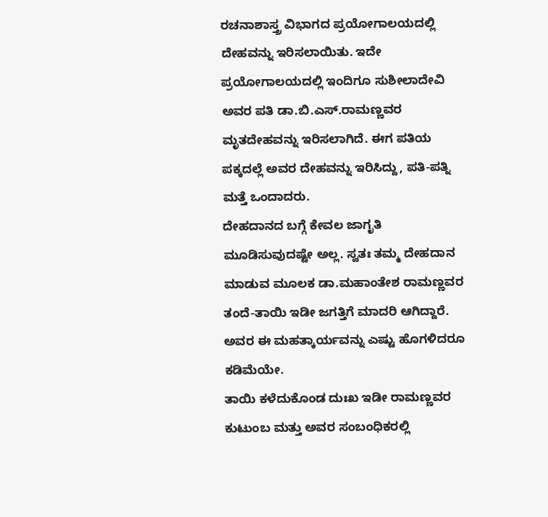ರಚನಾಶಾಸ್ತ್ರ ವಿಭಾಗದ ಪ್ರಯೋಗಾಲಯದಲ್ಲಿ ದೇಹವನ್ನು ಇರಿಸಲಾಯಿತು. ಇದೇ ಪ್ರಯೋಗಾಲಯದಲ್ಲಿ ಇಂದಿಗೂ ಸುಶೀಲಾದೇವಿ ಅವರ ಪತಿ ಡಾ.ಬಿ.ಎಸ್.ರಾಮಣ್ಣವರ ಮೃತದೇಹವನ್ನು ಇರಿಸಲಾಗಿದೆ. ಈಗ ಪತಿಯ ಪಕ್ಕದಲ್ಲೆ ಅವರ ದೇಹವನ್ನು ಇರಿಸಿದ್ದು, ಪತಿ-ಪತ್ನಿ ಮತ್ತೆ ಒಂದಾದರು.
ದೇಹದಾನದ ಬಗ್ಗೆ ಕೇವಲ ಜಾಗೃತಿ ಮೂಡಿಸುವುದಷ್ಟೇ ಅಲ್ಲ. ಸ್ವತಃ ತಮ್ಮ ದೇಹದಾನ ಮಾಡುವ ಮೂಲಕ ಡಾ.ಮಹಾಂತೇಶ ರಾಮಣ್ಣವರ ತಂದೆ-ತಾಯಿ ಇಡೀ ಜಗತ್ತಿಗೆ ಮಾದರಿ ಆಗಿದ್ದಾರೆ. ಅವರ ಈ ಮಹತ್ಕಾರ್ಯವನ್ನು ಎಷ್ಟು ಹೊಗಳಿದರೂ ಕಡಿಮೆಯೇ.
ತಾಯಿ ಕಳೆದುಕೊಂಡ ದುಃಖ ಇಡೀ ರಾಮಣ್ಣವರ ಕುಟುಂಬ ಮತ್ತು ಅವರ ಸಂಬಂಧಿಕರಲ್ಲಿ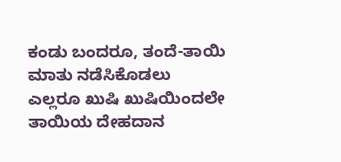ಕಂಡು ಬಂದರೂ, ತಂದೆ-ತಾಯಿ ಮಾತು ನಡೆಸಿಕೊಡಲು ಎಲ್ಲರೂ ಖುಷಿ ಖುಷಿಯಿಂದಲೇ ತಾಯಿಯ ದೇಹದಾನ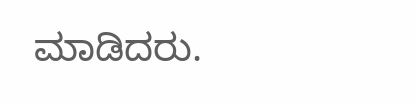ಮಾಡಿದರು.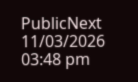PublicNext
11/03/2026 03:48 pm